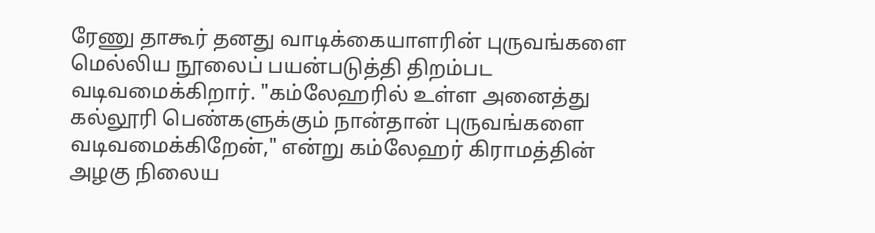ரேணு தாகூர் தனது வாடிக்கையாளரின் புருவங்களை மெல்லிய நூலைப் பயன்படுத்தி திறம்பட வடிவமைக்கிறார். "கம்லேஹரில் உள்ள அனைத்து கல்லூரி பெண்களுக்கும் நான்தான் புருவங்களை வடிவமைக்கிறேன்," என்று கம்லேஹர் கிராமத்தின் அழகு நிலைய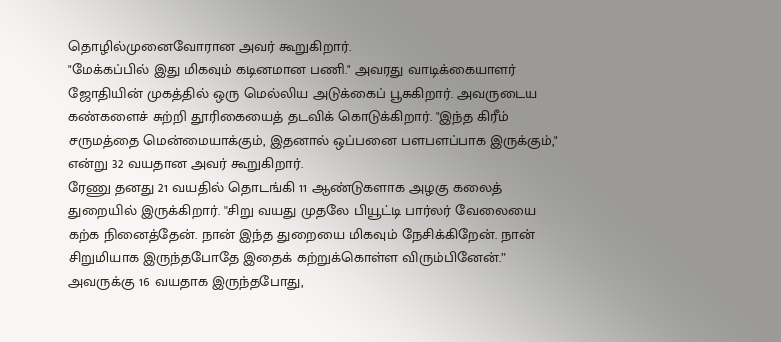தொழில்முனைவோரான அவர் கூறுகிறார்.
"மேக்கப்பில் இது மிகவும் கடினமான பணி." அவரது வாடிக்கையாளர் ஜோதியின் முகத்தில் ஒரு மெல்லிய அடுக்கைப் பூசுகிறார். அவருடைய கண்களைச் சுற்றி தூரிகையைத் தடவிக் கொடுக்கிறார். "இந்த கிரீம் சருமத்தை மென்மையாக்கும், இதனால் ஒப்பனை பளபளப்பாக இருக்கும்," என்று 32 வயதான அவர் கூறுகிறார்.
ரேணு தனது 21 வயதில் தொடங்கி 11 ஆண்டுகளாக அழகு கலைத் துறையில் இருக்கிறார். ''சிறு வயது முதலே பியூட்டி பார்லர் வேலையை கற்க நினைத்தேன். நான் இந்த துறையை மிகவும் நேசிக்கிறேன். நான் சிறுமியாக இருந்தபோதே இதைக் கற்றுக்கொள்ள விரும்பினேன்.” அவருக்கு 16 வயதாக இருந்தபோது,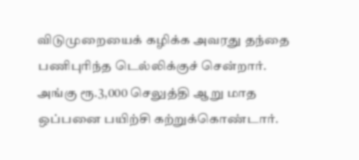விடுமுறையைக் கழிக்க அவரது தந்தை பணிபுரிந்த டெல்லிக்குச் சென்றார். அங்கு ரூ.3,000 செலுத்தி ஆறு மாத ஒப்பனை பயிற்சி கற்றுக்கொண்டார்.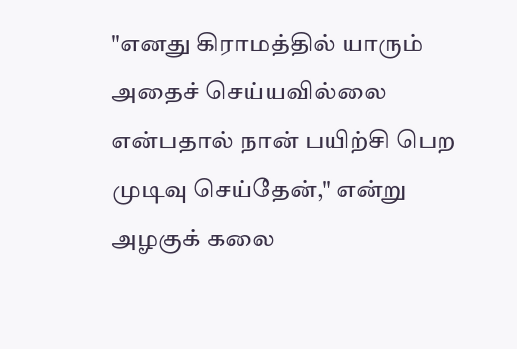"எனது கிராமத்தில் யாரும் அதைச் செய்யவில்லை என்பதால் நான் பயிற்சி பெற முடிவு செய்தேன்," என்று அழகுக் கலை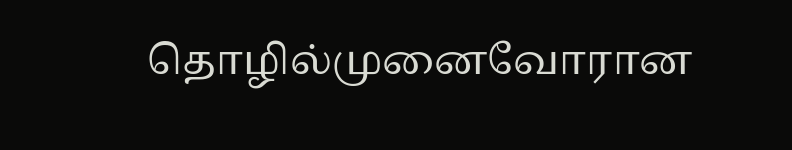தொழில்முனைவோரான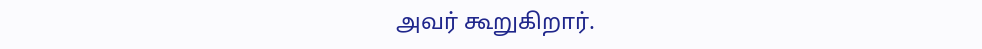அவர் கூறுகிறார்.